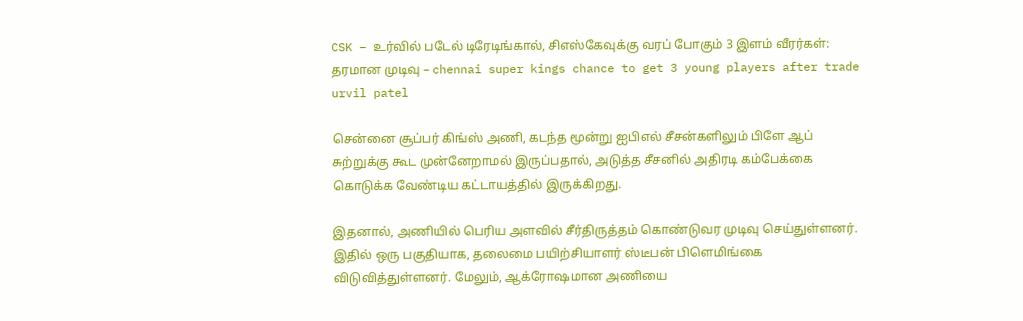CSK – உர்வில் படேல் டிரேடிங்கால், சிஎஸ்கேவுக்கு வரப் போகும் 3 இளம் வீரர்கள்: தரமான முடிவு – chennai super kings chance to get 3 young players after trade urvil patel

சென்னை சூப்பர் கிங்ஸ் அணி, கடந்த மூன்று ஐபிஎல் சீசன்களிலும் பிளே ஆப் சுற்றுக்கு கூட முன்னேறாமல் இருப்பதால், அடுத்த சீசனில் அதிரடி கம்பேக்கை கொடுக்க வேண்டிய கட்டாயத்தில் இருக்கிறது.

இதனால், அணியில் பெரிய அளவில் சீர்திருத்தம் கொண்டுவர முடிவு செய்துள்ளனர். இதில் ஒரு பகுதியாக, தலைமை பயிற்சியாளர் ஸ்டீபன் பிளெமிங்கை விடுவித்துள்ளனர். மேலும், ஆக்ரோஷமான அணியை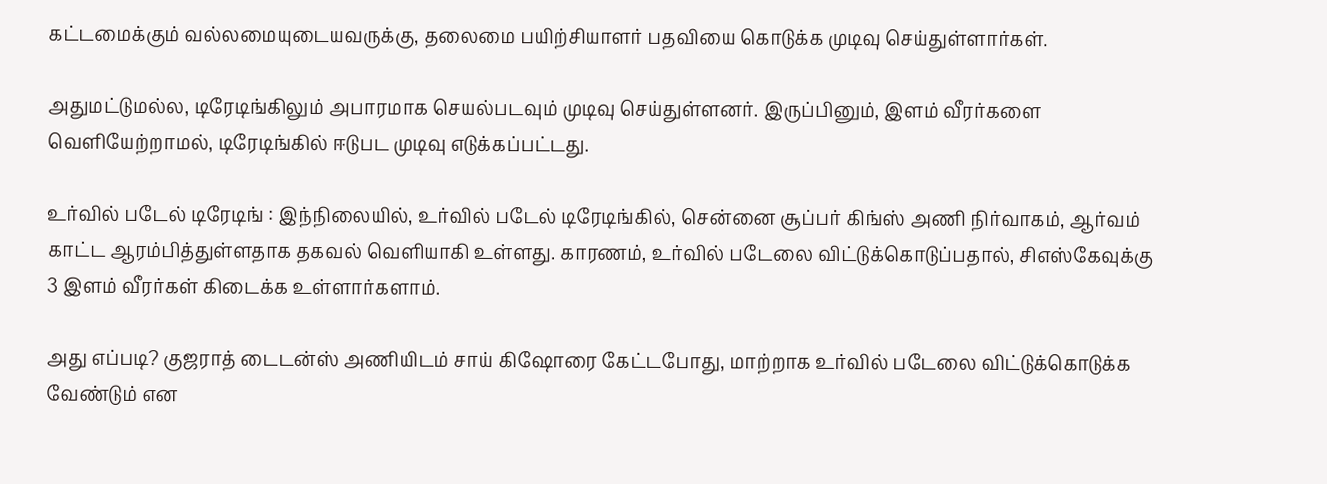கட்டமைக்கும் வல்லமையுடையவருக்கு, தலைமை பயிற்சியாளர் பதவியை கொடுக்க முடிவு செய்துள்ளார்கள்.

அதுமட்டுமல்ல, டிரேடிங்கிலும் அபாரமாக செயல்படவும் முடிவு செய்துள்ளனர். இருப்பினும், இளம் வீரர்களை வெளியேற்றாமல், டிரேடிங்கில் ஈடுபட முடிவு எடுக்கப்பட்டது.

உர்வில் படேல் டிரேடிங் : இந்நிலையில், உர்வில் படேல் டிரேடிங்கில், சென்னை சூப்பர் கிங்ஸ் அணி நிர்வாகம், ஆர்வம் காட்ட ஆரம்பித்துள்ளதாக தகவல் வெளியாகி உள்ளது. காரணம், உர்வில் படேலை விட்டுக்கொடுப்பதால், சிஎஸ்கேவுக்கு 3 இளம் வீரர்கள் கிடைக்க உள்ளார்களாம்.

அது எப்படி? குஜராத் டைடன்ஸ் அணியிடம் சாய் கிஷோரை கேட்டபோது, மாற்றாக உர்வில் படேலை விட்டுக்கொடுக்க வேண்டும் என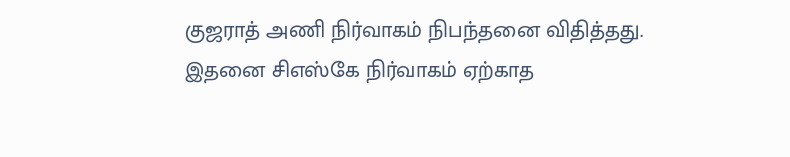குஜராத் அணி நிர்வாகம் நிபந்தனை விதித்தது. இதனை சிஎஸ்கே நிர்வாகம் ஏற்காத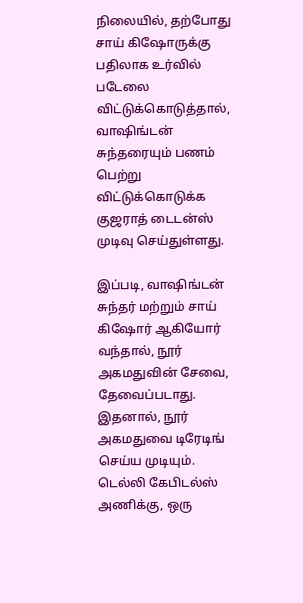நிலையில், தற்போது சாய் கிஷோருக்கு பதிலாக உர்வில் படேலை விட்டுக்கொடுத்தால், வாஷிங்டன் சுந்தரையும் பணம் பெற்று விட்டுக்கொடுக்க குஜராத் டைடன்ஸ் முடிவு செய்துள்ளது.

இப்படி, வாஷிங்டன் சுந்தர் மற்றும் சாய் கிஷோர் ஆகியோர் வந்தால், நூர் அகமதுவின் சேவை, தேவைப்படாது. இதனால், நூர் அகமதுவை டிரேடிங் செய்ய முடியும். டெல்லி கேபிடல்ஸ் அணிக்கு, ஒரு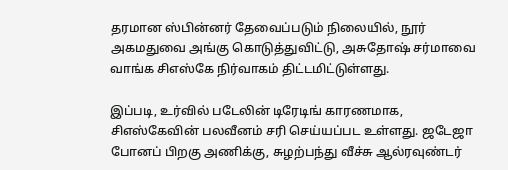தரமான ஸ்பின்னர் தேவைப்படும் நிலையில், நூர் அகமதுவை அங்கு கொடுத்துவிட்டு, அசுதோஷ் சர்மாவை வாங்க சிஎஸ்கே நிர்வாகம் திட்டமிட்டுள்ளது.

இப்படி, உர்வில் படேலின் டிரேடிங் காரணமாக, சிஎஸ்கேவின் பலவீனம் சரி செய்யப்பட உள்ளது. ஜடேஜா போனப் பிறகு அணிக்கு, சுழற்பந்து வீச்சு ஆல்ரவுண்டர்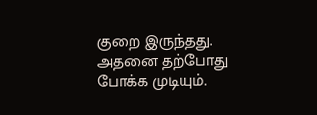குறை இருந்தது. அதனை தற்போது போக்க முடியும்.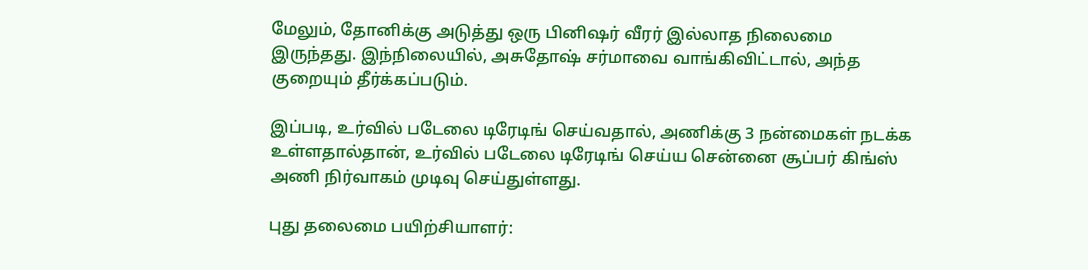மேலும், தோனிக்கு அடுத்து ஒரு பினிஷர் வீரர் இல்லாத நிலைமை இருந்தது. இந்நிலையில், அசுதோஷ் சர்மாவை வாங்கிவிட்டால், அந்த குறையும் தீர்க்கப்படும்.

இப்படி, உர்வில் படேலை டிரேடிங் செய்வதால், அணிக்கு 3 நன்மைகள் நடக்க உள்ளதால்தான், உர்வில் படேலை டிரேடிங் செய்ய சென்னை சூப்பர் கிங்ஸ் அணி நிர்வாகம் முடிவு செய்துள்ளது.

புது தலைமை பயிற்சியாளர்: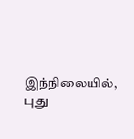இந்நிலையில், புது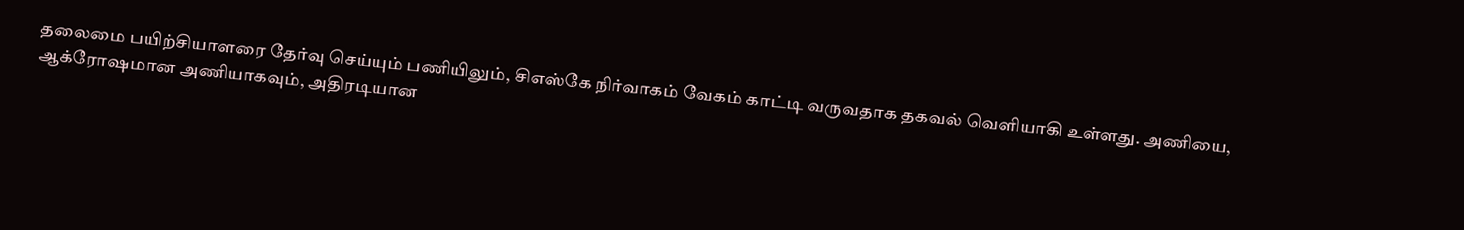தலைமை பயிற்சியாளரை தேர்வு செய்யும் பணியிலும், சிஎஸ்கே நிர்வாகம் வேகம் காட்டி வருவதாக தகவல் வெளியாகி உள்ளது. அணியை, ஆக்ரோஷமான அணியாகவும், அதிரடியான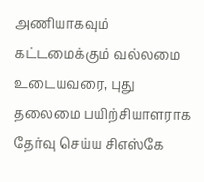அணியாகவும் கட்டமைக்கும் வல்லமை உடையவரை, புது தலைமை பயிற்சியாளராக தேர்வு செய்ய சிஎஸ்கே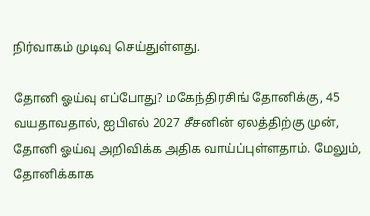நிர்வாகம் முடிவு செய்துள்ளது.

தோனி ஓய்வு எப்போது? மகேந்திரசிங் தோனிக்கு, 45 வயதாவதால், ஐபிஎல் 2027 சீசனின் ஏலத்திற்கு முன், தோனி ஓய்வு அறிவிக்க அதிக வாய்ப்புள்ளதாம். மேலும், தோனிக்காக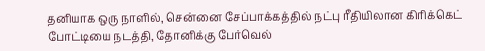தனியாக ஒரு நாளில், சென்னை சேப்பாக்கத்தில் நட்பு ரீதியிலான கிரிக்கெட் போட்டியை நடத்தி, தோனிக்கு பேர்வெல்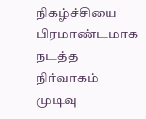நிகழ்ச்சியை பிரமாண்டமாக நடத்த நிர்வாகம் முடிவு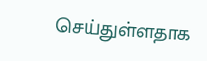செய்துள்ளதாக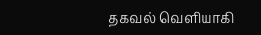தகவல் வெளியாகி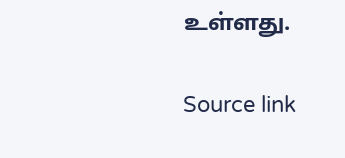உள்ளது.

Source link